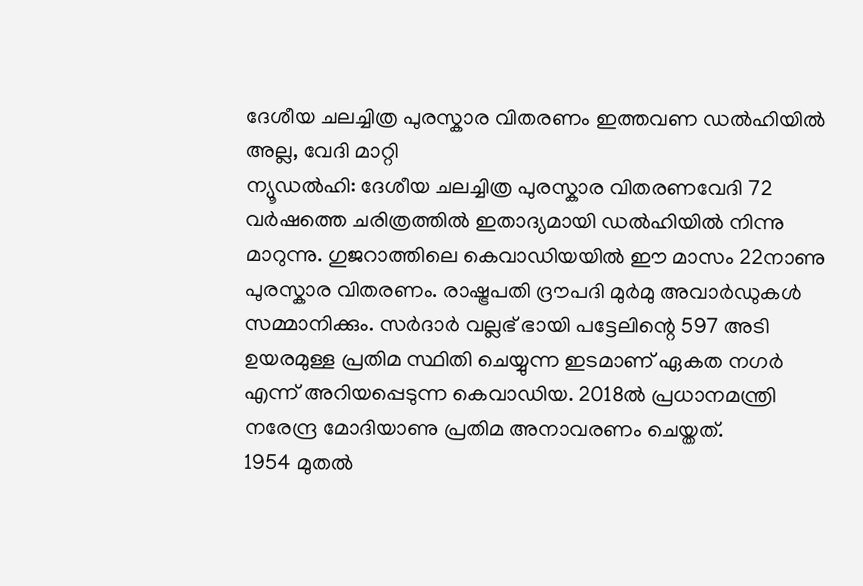ദേശീയ ചലച്ചിത്ര പുരസ്കാര വിതരണം ഇത്തവണ ഡൽഹിയിൽ അല്ല, വേദി മാറ്റി
ന്യൂഡൽഹി: ദേശീയ ചലച്ചിത്ര പുരസ്കാര വിതരണവേദി 72 വർഷത്തെ ചരിത്രത്തിൽ ഇതാദ്യമായി ഡൽഹിയിൽ നിന്നു മാറുന്നു. ഗുജറാത്തിലെ കെവാഡിയയിൽ ഈ മാസം 22നാണു പുരസ്കാര വിതരണം. രാഷ്ട്രപതി ദ്രൗപദി മുർമു അവാർഡുകൾ സമ്മാനിക്കും. സർദാർ വല്ലഭ് ഭായി പട്ടേലിന്റെ 597 അടി ഉയരമുള്ള പ്രതിമ സ്ഥിതി ചെയ്യുന്ന ഇടമാണ് ഏകത നഗർ എന്ന് അറിയപ്പെടുന്ന കെവാഡിയ. 2018ൽ പ്രധാനമന്ത്രി നരേന്ദ്ര മോദിയാണു പ്രതിമ അനാവരണം ചെയ്തത്.
1954 മുതൽ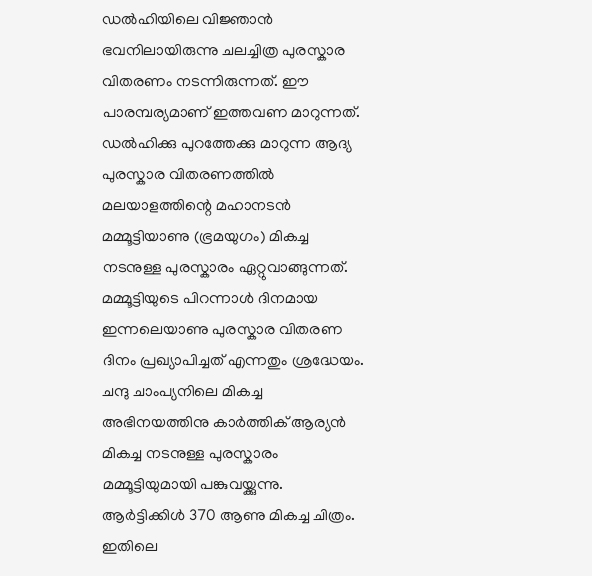ഡൽഹിയിലെ വിജ്ഞാൻ ഭവനിലായിരുന്നു ചലച്ചിത്ര പുരസ്കാര വിതരണം നടന്നിരുന്നത്. ഈ പാരമ്പര്യമാണ് ഇത്തവണ മാറുന്നത്. ഡൽഹിക്കു പുറത്തേക്കു മാറുന്ന ആദ്യ പുരസ്കാര വിതരണത്തിൽ മലയാളത്തിന്റെ മഹാനടൻ മമ്മൂട്ടിയാണു (ഭ്രമയുഗം) മികച്ച നടനുള്ള പുരസ്കാരം ഏറ്റുവാങ്ങുന്നത്.
മമ്മൂട്ടിയുടെ പിറന്നാൾ ദിനമായ ഇന്നലെയാണു പുരസ്കാര വിതരണ ദിനം പ്രഖ്യാപിച്ചത് എന്നതും ശ്രദ്ധേയം. ചന്ദു ചാംപ്യനിലെ മികച്ച അഭിനയത്തിനു കാർത്തിക് ആര്യൻ മികച്ച നടനുള്ള പുരസ്കാരം മമ്മൂട്ടിയുമായി പങ്കുവയ്ക്കുന്നു. ആർട്ടിക്കിൾ 370 ആണു മികച്ച ചിത്രം. ഇതിലെ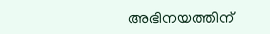അഭിനയത്തിന്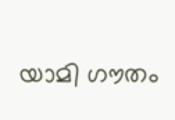യാമി ഗൗതം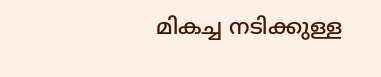മികച്ച നടിക്കുള്ള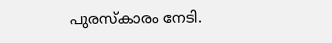പുരസ്കാരം നേടി.